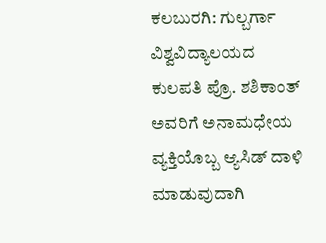ಕಲಬುರಗಿ: ಗುಲ್ಬರ್ಗಾ ವಿಶ್ವವಿದ್ಯಾಲಯದ ಕುಲಪತಿ ಪ್ರೊ. ಶಶಿಕಾಂತ್ ಅವರಿಗೆ ಅನಾಮಧೇಯ ವ್ಯಕ್ತಿಯೊಬ್ಬ ಆ್ಯಸಿಡ್ ದಾಳಿ ಮಾಡುವುದಾಗಿ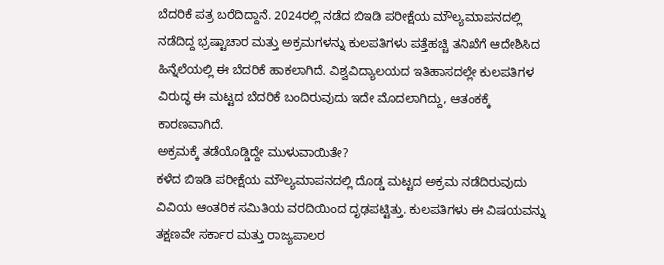ಬೆದರಿಕೆ ಪತ್ರ ಬರೆದಿದ್ದಾನೆ. 2024ರಲ್ಲಿ ನಡೆದ ಬಿಇಡಿ ಪರೀಕ್ಷೆಯ ಮೌಲ್ಯಮಾಪನದಲ್ಲಿ ನಡೆದಿದ್ದ ಭ್ರಷ್ಟಾಚಾರ ಮತ್ತು ಅಕ್ರಮಗಳನ್ನು ಕುಲಪತಿಗಳು ಪತ್ತೆಹಚ್ಚಿ ತನಿಖೆಗೆ ಆದೇಶಿಸಿದ ಹಿನ್ನೆಲೆಯಲ್ಲಿ ಈ ಬೆದರಿಕೆ ಹಾಕಲಾಗಿದೆ. ವಿಶ್ವವಿದ್ಯಾಲಯದ ಇತಿಹಾಸದಲ್ಲೇ ಕುಲಪತಿಗಳ ವಿರುದ್ಧ ಈ ಮಟ್ಟದ ಬೆದರಿಕೆ ಬಂದಿರುವುದು ಇದೇ ಮೊದಲಾಗಿದ್ದು, ಆತಂಕಕ್ಕೆ ಕಾರಣವಾಗಿದೆ.
ಅಕ್ರಮಕ್ಕೆ ತಡೆಯೊಡ್ಡಿದ್ದೇ ಮುಳುವಾಯಿತೇ?
ಕಳೆದ ಬಿಇಡಿ ಪರೀಕ್ಷೆಯ ಮೌಲ್ಯಮಾಪನದಲ್ಲಿ ದೊಡ್ಡ ಮಟ್ಟದ ಅಕ್ರಮ ನಡೆದಿರುವುದು ವಿವಿಯ ಆಂತರಿಕ ಸಮಿತಿಯ ವರದಿಯಿಂದ ದೃಢಪಟ್ಟಿತ್ತು. ಕುಲಪತಿಗಳು ಈ ವಿಷಯವನ್ನು ತಕ್ಷಣವೇ ಸರ್ಕಾರ ಮತ್ತು ರಾಜ್ಯಪಾಲರ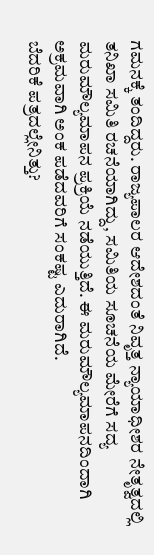ಗಮನಕ್ಕೆ ತಂದಿದ್ದರು. ರಾಜ್ಯಪಾಲರ ಆದೇಶದಂತೆ ನಿವೃತ್ತ ನ್ಯಾಯಾಧೀಶರ ನೇತೃತ್ವದಲ್ಲಿ ತನಿಖಾ ಸಮಿತಿ ರಚನೆಯಾಗಿದ್ದು, ಸಮಿತಿಯ ಸೂಚನೆಯ ಮೇರೆಗೆ ಸದ್ಯ ಮರುಮೌಲ್ಯಮಾಪನ ಪ್ರಕ್ರಿಯೆ ನಡೆಯುತ್ತಿದೆ. ಈ ಮರುಮೌಲ್ಯಮಾಪನದಿಂದಾಗಿ ಅಕ್ರಮವಾಗಿ ಅಂಕ ಪಡೆದವರಿಗೆ ಸಂಕಷ್ಟ ಎದುರಾಗಿದೆ.
ಬೆದರಿಕೆ ಪತ್ರದಲ್ಲೇನಿತ್ತು?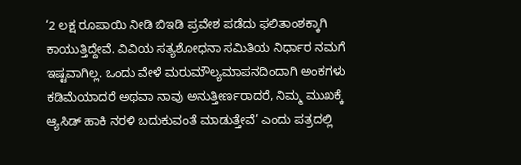‘2 ಲಕ್ಷ ರೂಪಾಯಿ ನೀಡಿ ಬಿಇಡಿ ಪ್ರವೇಶ ಪಡೆದು ಫಲಿತಾಂಶಕ್ಕಾಗಿ ಕಾಯುತ್ತಿದ್ದೇವೆ. ವಿವಿಯ ಸತ್ಯಶೋಧನಾ ಸಮಿತಿಯ ನಿರ್ಧಾರ ನಮಗೆ ಇಷ್ಟವಾಗಿಲ್ಲ. ಒಂದು ವೇಳೆ ಮರುಮೌಲ್ಯಮಾಪನದಿಂದಾಗಿ ಅಂಕಗಳು ಕಡಿಮೆಯಾದರೆ ಅಥವಾ ನಾವು ಅನುತ್ತೀರ್ಣರಾದರೆ, ನಿಮ್ಮ ಮುಖಕ್ಕೆ ಆ್ಯಸಿಡ್ ಹಾಕಿ ನರಳಿ ಬದುಕುವಂತೆ ಮಾಡುತ್ತೇವೆ’ ಎಂದು ಪತ್ರದಲ್ಲಿ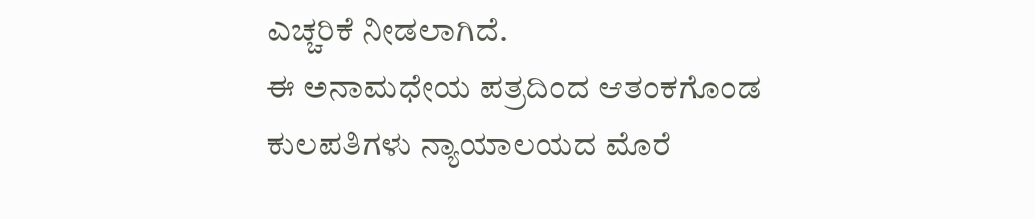ಎಚ್ಚರಿಕೆ ನೀಡಲಾಗಿದೆ.
ಈ ಅನಾಮಧೇಯ ಪತ್ರದಿಂದ ಆತಂಕಗೊಂಡ ಕುಲಪತಿಗಳು ನ್ಯಾಯಾಲಯದ ಮೊರೆ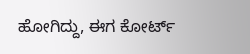ಹೋಗಿದ್ದು, ಈಗ ಕೋರ್ಟ್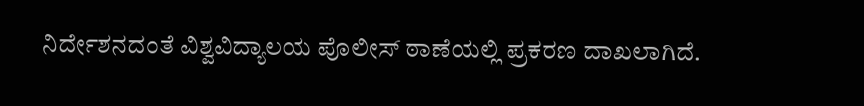ನಿರ್ದೇಶನದಂತೆ ವಿಶ್ವವಿದ್ಯಾಲಯ ಪೊಲೀಸ್ ಠಾಣೆಯಲ್ಲಿ ಪ್ರಕರಣ ದಾಖಲಾಗಿದೆ.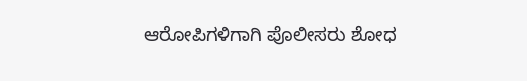ಆರೋಪಿಗಳಿಗಾಗಿ ಪೊಲೀಸರು ಶೋಧ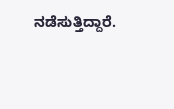ನಡೆಸುತ್ತಿದ್ದಾರೆ.